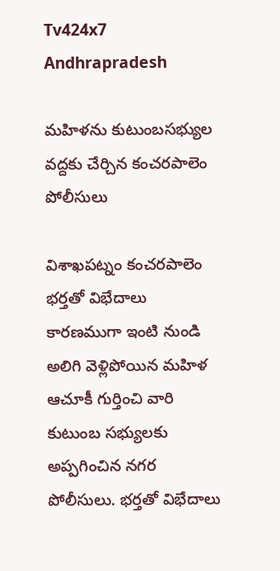Tv424x7
Andhrapradesh

మహిళను కుటుంబసభ్యుల వద్దకు చేర్చిన కంచరపాలెం పోలీసులు

విశాఖపట్నం కంచరపాలెం భర్తతో విభేదాలు కారణముగా ఇంటి నుండి అలిగి వెళ్లిపోయిన మహిళ ఆచూకీ గుర్తించి వారి కుటుంబ సభ్యులకు అప్పగించిన నగర పోలీసులు. భర్తతో విభేదాలు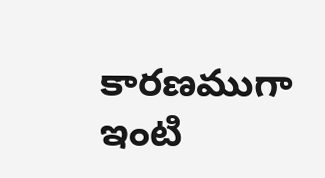కారణముగా ఇంటి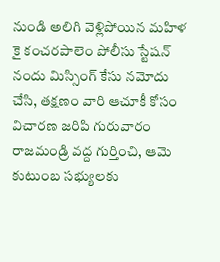నుండి అలిగి వెళ్లిపోయిన మహిళ కై కంచరపాలెం పోలీసు స్టేషన్ నందు మిస్సింగ్ కేసు నమోదు చేసి, తక్షణం వారి ఆచూకీ కోసం విచారణ జరిపి గురువారం రాజమండ్రి వద్ద గుర్తించి, ఆమె కుటుంబ సభ్యులకు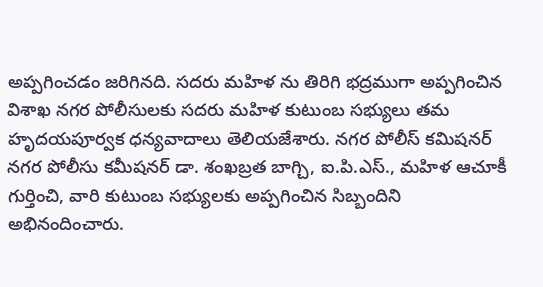అప్పగించడం జరిగినది. సదరు మహిళ ను తిరిగి భద్రముగా అప్పగించిన విశాఖ నగర పోలీసులకు సదరు మహిళ కుటుంబ సభ్యులు తమ హృదయపూర్వక ధన్యవాదాలు తెలియజేశారు. నగర పోలీస్ కమిషనర్ నగర పోలీసు కమీషనర్ డా. శంఖబ్రత బాగ్చి, ఐ.పి.ఎస్., మహిళ ఆచూకీ గుర్తించి, వారి కుటుంబ సభ్యులకు అప్పగించిన సిబ్బందిని అభినందించారు.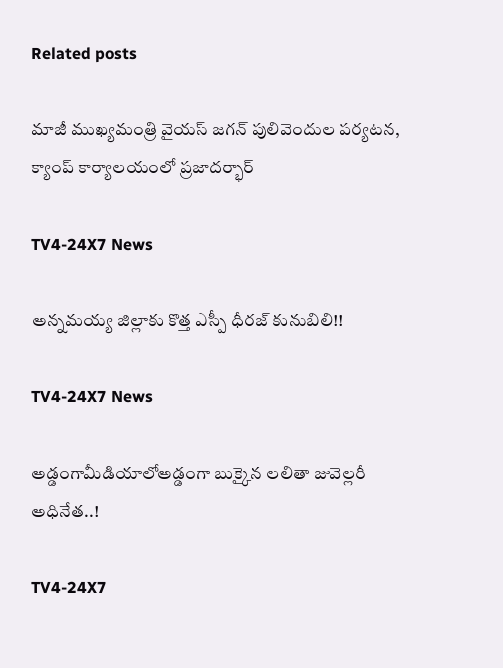Related posts

మాజీ ముఖ్యమంత్రి వైయస్‌ జగన్‌ పులివెందుల పర్యటన, క్యాంప్‌ కార్యాలయంలో ప్రజాదర్భార్‌

TV4-24X7 News

అన్నమయ్య జిల్లాకు కొత్త ఎస్పీ ధీరజ్ కునుబిలి!!

TV4-24X7 News

అడ్డంగామీడియాలోఅడ్డంగా బుక్కైన లలితా జువెల్లరీ అధినేత..!

TV4-24X7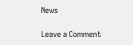News

Leave a Comment